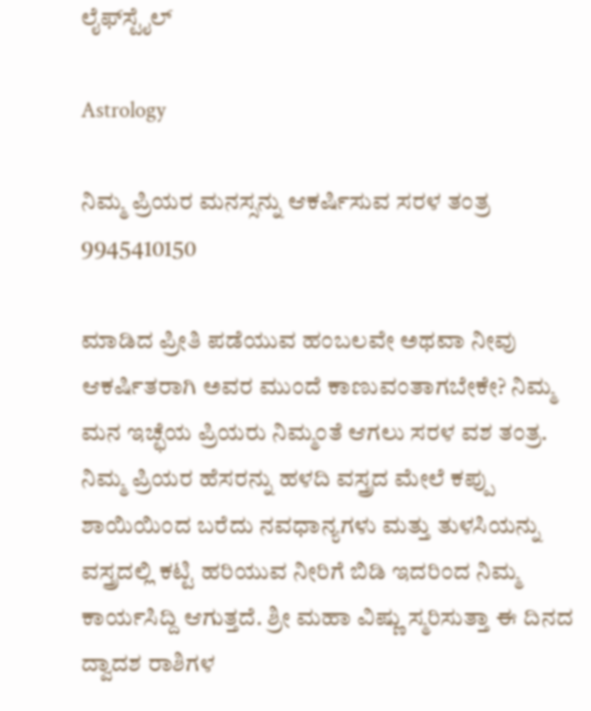ಲೈಫ್‍ಸ್ಟೈಲ್

Astrology

ನಿಮ್ಮ ಪ್ರಿಯರ ಮನಸ್ಸನ್ನು ಆಕರ್ಷಿಸುವ ಸರಳ ತಂತ್ರ 9945410150

ಮಾಡಿದ ಪ್ರೀತಿ ಪಡೆಯುವ ಹಂಬಲವೇ ಅಥವಾ ನೀವು ಆಕರ್ಷಿತರಾಗಿ ಅವರ ಮುಂದೆ ಕಾಣುವಂತಾಗಬೇಕೇ? ನಿಮ್ಮ ಮನ ಇಚ್ಛೆಯ ಪ್ರಿಯರು ನಿಮ್ಮಂತೆ ಆಗಲು ಸರಳ ವಶ ತಂತ್ರ. ನಿಮ್ಮ ಪ್ರಿಯರ ಹೆಸರನ್ನು ಹಳದಿ ವಸ್ತ್ರದ ಮೇಲೆ ಕಪ್ಪು ಶಾಯಿಯಿಂದ ಬರೆದು ನವಧಾನ್ಯಗಳು ಮತ್ತು ತುಳಸಿಯನ್ನು ವಸ್ತ್ರದಲ್ಲಿ ಕಟ್ಟಿ ಹರಿಯುವ ನೀರಿಗೆ ಬಿಡಿ ಇದರಿಂದ ನಿಮ್ಮ ಕಾರ್ಯಸಿದ್ದಿ ಆಗುತ್ತದೆ. ಶ್ರೀ ಮಹಾ ವಿಷ್ಣು ಸ್ಮರಿಸುತ್ತಾ ಈ ದಿನದ ದ್ವಾದಶ ರಾಶಿಗಳ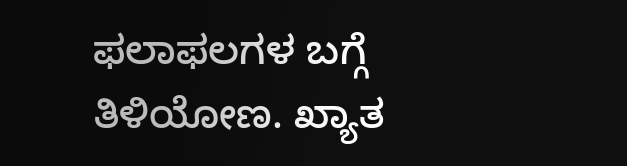ಫಲಾಫಲಗಳ ಬಗ್ಗೆ ತಿಳಿಯೋಣ. ಖ್ಯಾತ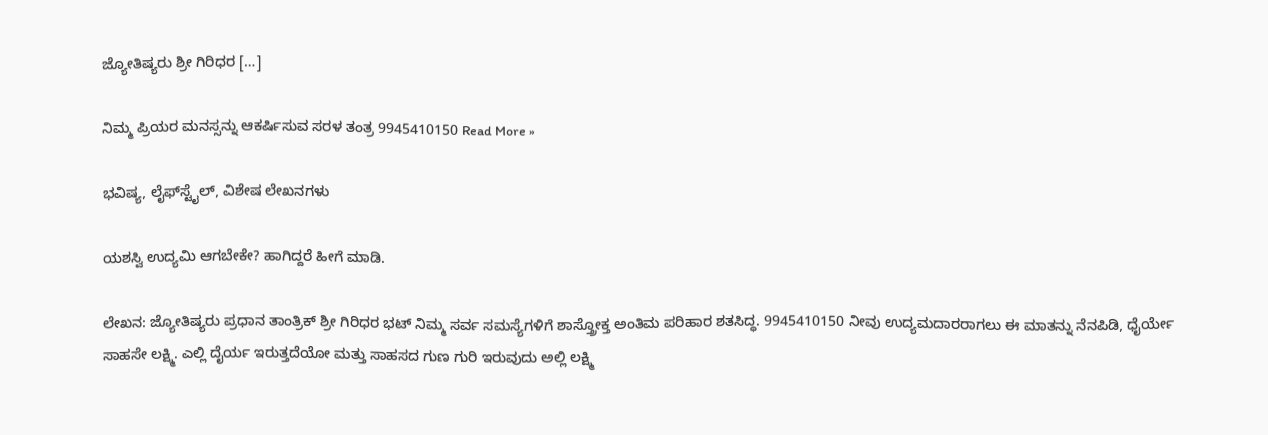ಜ್ಯೋತಿಷ್ಯರು ಶ್ರೀ ಗಿರಿಧರ […]

ನಿಮ್ಮ ಪ್ರಿಯರ ಮನಸ್ಸನ್ನು ಆಕರ್ಷಿಸುವ ಸರಳ ತಂತ್ರ 9945410150 Read More »

ಭವಿಷ್ಯ, ಲೈಫ್‍ಸ್ಟೈಲ್, ವಿಶೇಷ ಲೇಖನಗಳು

ಯಶಸ್ವಿ ಉದ್ಯಮಿ ಆಗಬೇಕೇ? ಹಾಗಿದ್ದರೆ ಹೀಗೆ ಮಾಡಿ.

ಲೇಖನ: ಜ್ಯೋತಿಷ್ಯರು ಪ್ರಧಾನ ತಾಂತ್ರಿಕ್ ಶ್ರೀ ಗಿರಿಧರ ಭಟ್ ನಿಮ್ಮ ಸರ್ವ ಸಮಸ್ಯೆಗಳಿಗೆ ಶಾಸ್ತ್ರೋಕ್ತ ಅಂತಿಮ ಪರಿಹಾರ ಶತಸಿದ್ಧ. 9945410150 ನೀವು ಉದ್ಯಮದಾರರಾಗಲು ಈ ಮಾತನ್ನು ನೆನಪಿಡಿ, ಧೈರ್ಯೇ ಸಾಹಸೇ ಲಕ್ಷ್ಮಿ. ಎಲ್ಲಿ ದೈರ್ಯ ಇರುತ್ತದೆಯೋ ಮತ್ತು ಸಾಹಸದ ಗುಣ ಗುರಿ ಇರುವುದು ಅಲ್ಲಿ ಲಕ್ಷ್ಮಿ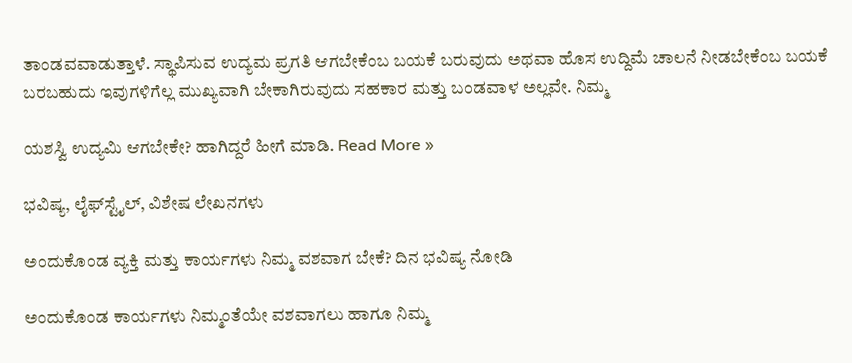ತಾಂಡವವಾಡುತ್ತಾಳೆ. ಸ್ಥಾಪಿಸುವ ಉದ್ಯಮ ಪ್ರಗತಿ ಆಗಬೇಕೆಂಬ ಬಯಕೆ ಬರುವುದು ಅಥವಾ ಹೊಸ ಉದ್ದಿಮೆ ಚಾಲನೆ ನೀಡಬೇಕೆಂಬ ಬಯಕೆ ಬರಬಹುದು ಇವುಗಳಿಗೆಲ್ಲ ಮುಖ್ಯವಾಗಿ ಬೇಕಾಗಿರುವುದು ಸಹಕಾರ ಮತ್ತು ಬಂಡವಾಳ ಅಲ್ಲವೇ. ನಿಮ್ಮ

ಯಶಸ್ವಿ ಉದ್ಯಮಿ ಆಗಬೇಕೇ? ಹಾಗಿದ್ದರೆ ಹೀಗೆ ಮಾಡಿ. Read More »

ಭವಿಷ್ಯ, ಲೈಫ್‍ಸ್ಟೈಲ್, ವಿಶೇಷ ಲೇಖನಗಳು

ಅಂದುಕೊಂಡ ವ್ಯಕ್ತಿ ಮತ್ತು ಕಾರ್ಯಗಳು ನಿಮ್ಮ ವಶವಾಗ ಬೇಕೆ? ದಿನ ಭವಿಷ್ಯ ನೋಡಿ

ಅಂದುಕೊಂಡ ಕಾರ್ಯಗಳು ನಿಮ್ಮಂತೆಯೇ ವಶವಾಗಲು ಹಾಗೂ ನಿಮ್ಮ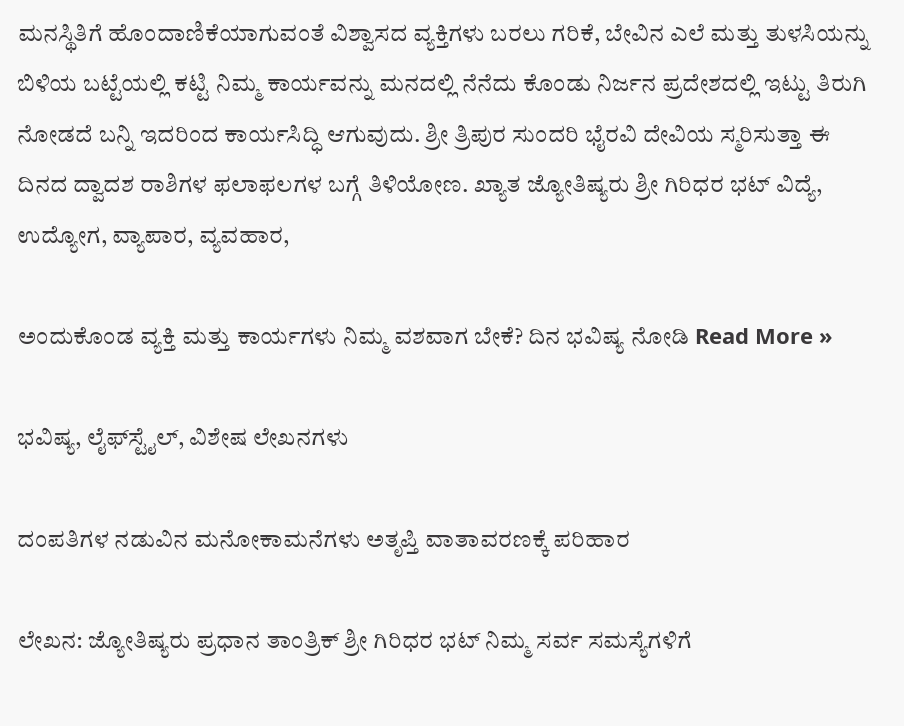ಮನಸ್ಥಿತಿಗೆ ಹೊಂದಾಣಿಕೆಯಾಗುವಂತೆ ವಿಶ್ವಾಸದ ವ್ಯಕ್ತಿಗಳು ಬರಲು ಗರಿಕೆ, ಬೇವಿನ ಎಲೆ ಮತ್ತು ತುಳಸಿಯನ್ನು ಬಿಳಿಯ ಬಟ್ಟೆಯಲ್ಲಿ ಕಟ್ಟಿ ನಿಮ್ಮ ಕಾರ್ಯವನ್ನು ಮನದಲ್ಲಿ ನೆನೆದು ಕೊಂಡು ನಿರ್ಜನ ಪ್ರದೇಶದಲ್ಲಿ ಇಟ್ಟು ತಿರುಗಿ ನೋಡದೆ ಬನ್ನಿ ಇದರಿಂದ ಕಾರ್ಯಸಿದ್ಧಿ ಆಗುವುದು. ಶ್ರೀ ತ್ರಿಪುರ ಸುಂದರಿ ಭೈರವಿ ದೇವಿಯ ಸ್ಮರಿಸುತ್ತಾ ಈ ದಿನದ ದ್ವಾದಶ ರಾಶಿಗಳ ಫಲಾಫಲಗಳ ಬಗ್ಗೆ ತಿಳಿಯೋಣ. ಖ್ಯಾತ ಜ್ಯೋತಿಷ್ಯರು ಶ್ರೀ ಗಿರಿಧರ ಭಟ್ ವಿದ್ಯೆ, ಉದ್ಯೋಗ, ವ್ಯಾಪಾರ, ವ್ಯವಹಾರ,

ಅಂದುಕೊಂಡ ವ್ಯಕ್ತಿ ಮತ್ತು ಕಾರ್ಯಗಳು ನಿಮ್ಮ ವಶವಾಗ ಬೇಕೆ? ದಿನ ಭವಿಷ್ಯ ನೋಡಿ Read More »

ಭವಿಷ್ಯ, ಲೈಫ್‍ಸ್ಟೈಲ್, ವಿಶೇಷ ಲೇಖನಗಳು

ದಂಪತಿಗಳ ನಡುವಿನ ಮನೋಕಾಮನೆಗಳು ಅತೃಪ್ತಿ ವಾತಾವರಣಕ್ಕೆ ಪರಿಹಾರ

ಲೇಖನ: ಜ್ಯೋತಿಷ್ಯರು ಪ್ರಧಾನ ತಾಂತ್ರಿಕ್ ಶ್ರೀ ಗಿರಿಧರ ಭಟ್ ನಿಮ್ಮ ಸರ್ವ ಸಮಸ್ಯೆಗಳಿಗೆ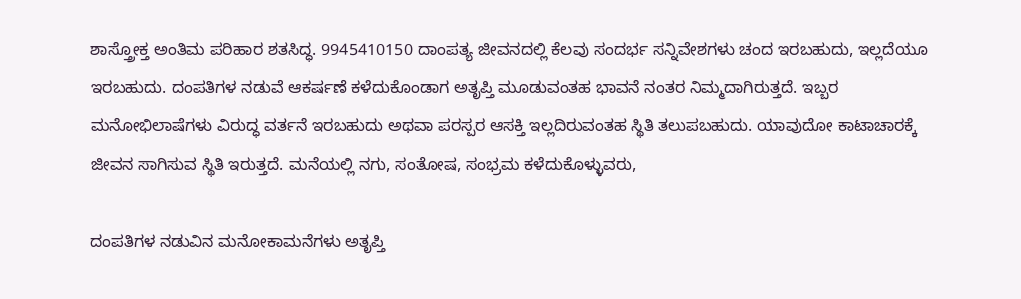ಶಾಸ್ತ್ರೋಕ್ತ ಅಂತಿಮ ಪರಿಹಾರ ಶತಸಿದ್ಧ. 9945410150 ದಾಂಪತ್ಯ ಜೀವನದಲ್ಲಿ ಕೆಲವು ಸಂದರ್ಭ ಸನ್ನಿವೇಶಗಳು ಚಂದ ಇರಬಹುದು, ಇಲ್ಲದೆಯೂ ಇರಬಹುದು. ದಂಪತಿಗಳ ನಡುವೆ ಆಕರ್ಷಣೆ ಕಳೆದುಕೊಂಡಾಗ ಅತೃಪ್ತಿ ಮೂಡುವಂತಹ ಭಾವನೆ ನಂತರ ನಿಮ್ಮದಾಗಿರುತ್ತದೆ. ಇಬ್ಬರ ಮನೋಭಿಲಾಷೆಗಳು ವಿರುದ್ಧ ವರ್ತನೆ ಇರಬಹುದು ಅಥವಾ ಪರಸ್ಪರ ಆಸಕ್ತಿ ಇಲ್ಲದಿರುವಂತಹ ಸ್ಥಿತಿ ತಲುಪಬಹುದು. ಯಾವುದೋ ಕಾಟಾಚಾರಕ್ಕೆ ಜೀವನ ಸಾಗಿಸುವ ಸ್ಥಿತಿ ಇರುತ್ತದೆ. ಮನೆಯಲ್ಲಿ ನಗು, ಸಂತೋಷ, ಸಂಭ್ರಮ ಕಳೆದುಕೊಳ್ಳುವರು,

ದಂಪತಿಗಳ ನಡುವಿನ ಮನೋಕಾಮನೆಗಳು ಅತೃಪ್ತಿ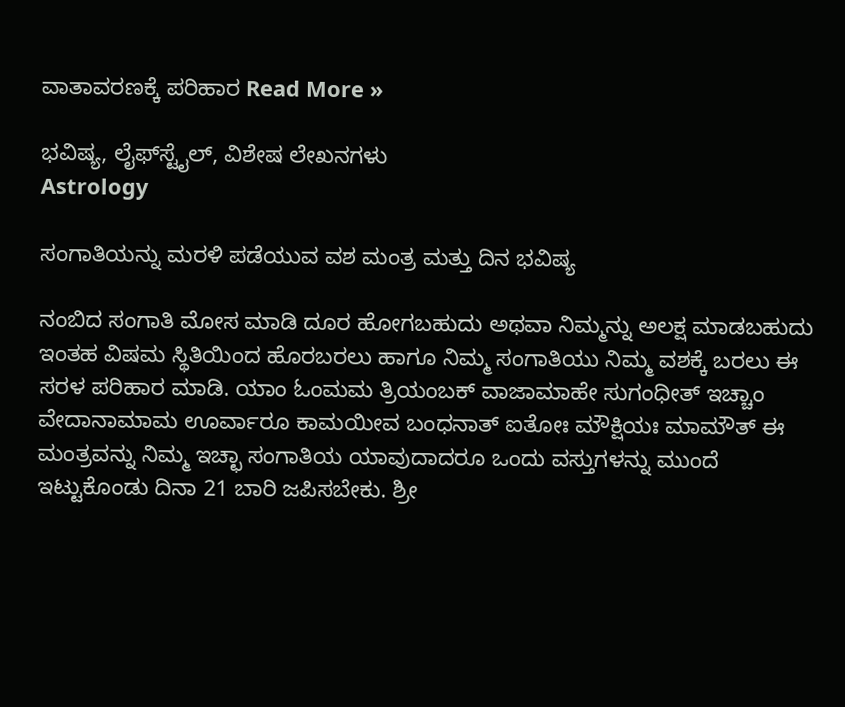ವಾತಾವರಣಕ್ಕೆ ಪರಿಹಾರ Read More »

ಭವಿಷ್ಯ, ಲೈಫ್‍ಸ್ಟೈಲ್, ವಿಶೇಷ ಲೇಖನಗಳು
Astrology

ಸಂಗಾತಿಯನ್ನು ಮರಳಿ ಪಡೆಯುವ ವಶ ಮಂತ್ರ ಮತ್ತು ದಿನ ಭವಿಷ್ಯ

ನಂಬಿದ ಸಂಗಾತಿ ಮೋಸ ಮಾಡಿ ದೂರ ಹೋಗಬಹುದು ಅಥವಾ ನಿಮ್ಮನ್ನು ಅಲಕ್ಷ ಮಾಡಬಹುದು ಇಂತಹ ವಿಷಮ ಸ್ಥಿತಿಯಿಂದ ಹೊರಬರಲು ಹಾಗೂ ನಿಮ್ಮ ಸಂಗಾತಿಯು ನಿಮ್ಮ ವಶಕ್ಕೆ ಬರಲು ಈ ಸರಳ ಪರಿಹಾರ ಮಾಡಿ. ಯಾಂ ಓಂಮಮ ತ್ರಿಯಂಬಕ್‌ ವಾಜಾಮಾಹೇ ಸುಗಂಧೀತ್‌ ಇಚ್ಚಾಂ ವೇದಾನಾಮಾಮ ಊರ್ವಾರೂ ಕಾಮಯೀವ ಬಂಧನಾತ್‌ ಐತೋಃ ಮೌಕ್ಷಿಯಃ ಮಾಮೌತ್‌ ಈ ಮಂತ್ರವನ್ನು ನಿಮ್ಮ ಇಚ್ಛಾ ಸಂಗಾತಿಯ ಯಾವುದಾದರೂ ಒಂದು ವಸ್ತುಗಳನ್ನು ಮುಂದೆ ಇಟ್ಟುಕೊಂಡು ದಿನಾ 21 ಬಾರಿ ಜಪಿಸಬೇಕು. ಶ್ರೀ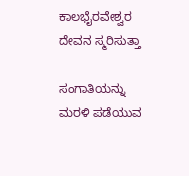ಕಾಲಭೈರವೇಶ್ವರ ದೇವನ ಸ್ಮರಿಸುತ್ತಾ

ಸಂಗಾತಿಯನ್ನು ಮರಳಿ ಪಡೆಯುವ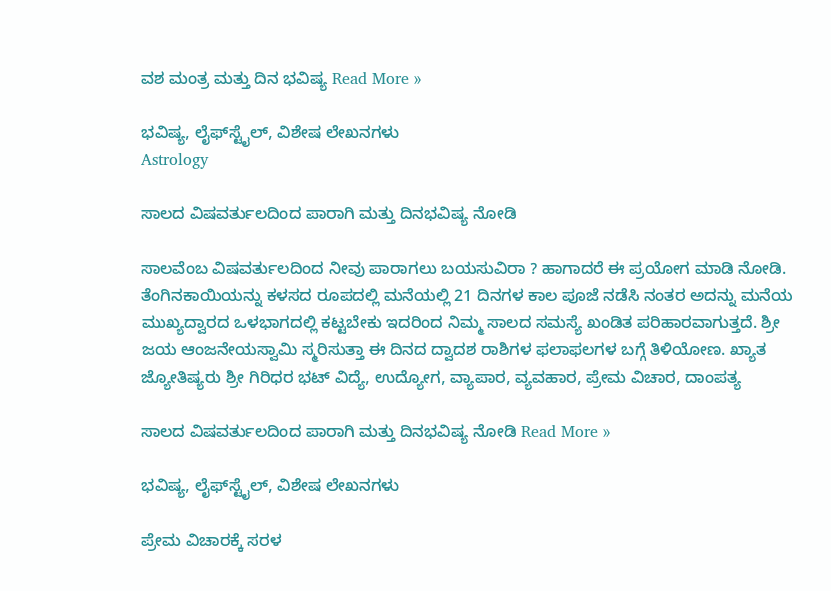ವಶ ಮಂತ್ರ ಮತ್ತು ದಿನ ಭವಿಷ್ಯ Read More »

ಭವಿಷ್ಯ, ಲೈಫ್‍ಸ್ಟೈಲ್, ವಿಶೇಷ ಲೇಖನಗಳು
Astrology

ಸಾಲದ ವಿಷವರ್ತುಲದಿಂದ ಪಾರಾಗಿ ಮತ್ತು ದಿನಭವಿಷ್ಯ ನೋಡಿ

ಸಾಲವೆಂಬ ವಿಷವರ್ತುಲದಿಂದ ನೀವು ಪಾರಾಗಲು ಬಯಸುವಿರಾ ? ಹಾಗಾದರೆ ಈ ಪ್ರಯೋಗ ಮಾಡಿ ನೋಡಿ. ತೆಂಗಿನಕಾಯಿಯನ್ನು ಕಳಸದ ರೂಪದಲ್ಲಿ ಮನೆಯಲ್ಲಿ 21 ದಿನಗಳ ಕಾಲ ಪೂಜೆ ನಡೆಸಿ ನಂತರ ಅದನ್ನು ಮನೆಯ ಮುಖ್ಯದ್ವಾರದ ಒಳಭಾಗದಲ್ಲಿ ಕಟ್ಟಬೇಕು ಇದರಿಂದ ನಿಮ್ಮ ಸಾಲದ ಸಮಸ್ಯೆ ಖಂಡಿತ ಪರಿಹಾರವಾಗುತ್ತದೆ. ಶ್ರೀ ಜಯ ಆಂಜನೇಯಸ್ವಾಮಿ ಸ್ಮರಿಸುತ್ತಾ ಈ ದಿನದ ದ್ವಾದಶ ರಾಶಿಗಳ ಫಲಾಫಲಗಳ ಬಗ್ಗೆ ತಿಳಿಯೋಣ. ಖ್ಯಾತ ಜ್ಯೋತಿಷ್ಯರು ಶ್ರೀ ಗಿರಿಧರ ಭಟ್ ವಿದ್ಯೆ, ಉದ್ಯೋಗ, ವ್ಯಾಪಾರ, ವ್ಯವಹಾರ, ಪ್ರೇಮ ವಿಚಾರ, ದಾಂಪತ್ಯ

ಸಾಲದ ವಿಷವರ್ತುಲದಿಂದ ಪಾರಾಗಿ ಮತ್ತು ದಿನಭವಿಷ್ಯ ನೋಡಿ Read More »

ಭವಿಷ್ಯ, ಲೈಫ್‍ಸ್ಟೈಲ್, ವಿಶೇಷ ಲೇಖನಗಳು

ಪ್ರೇಮ ವಿಚಾರಕ್ಕೆ ಸರಳ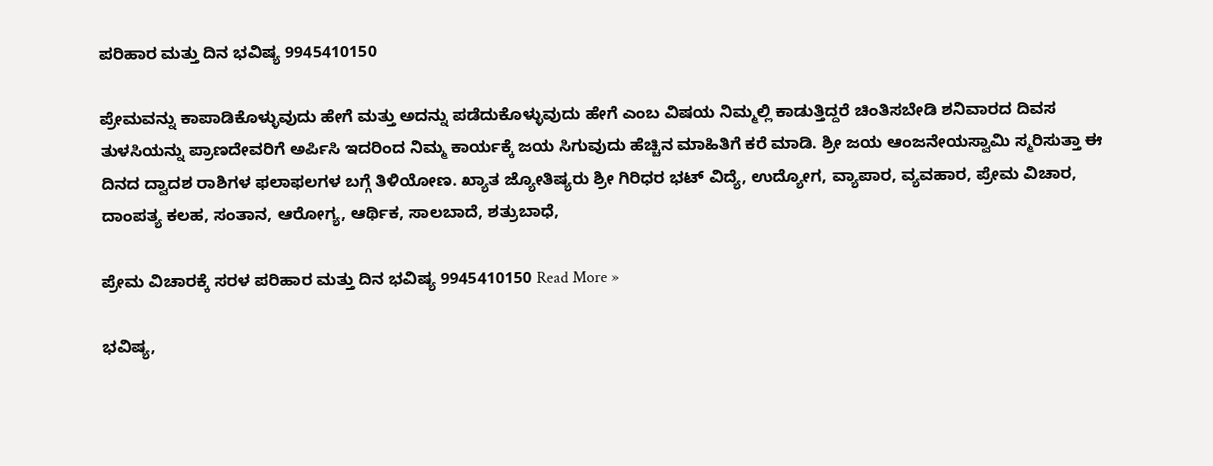ಪರಿಹಾರ ಮತ್ತು ದಿನ ಭವಿಷ್ಯ 9945410150

ಪ್ರೇಮವನ್ನು ಕಾಪಾಡಿಕೊಳ್ಳುವುದು ಹೇಗೆ ಮತ್ತು ಅದನ್ನು ಪಡೆದುಕೊಳ್ಳುವುದು ಹೇಗೆ ಎಂಬ ವಿಷಯ ನಿಮ್ಮಲ್ಲಿ ಕಾಡುತ್ತಿದ್ದರೆ ಚಿಂತಿಸಬೇಡಿ ಶನಿವಾರದ ದಿವಸ ತುಳಸಿಯನ್ನು ಪ್ರಾಣದೇವರಿಗೆ ಅರ್ಪಿಸಿ ಇದರಿಂದ ನಿಮ್ಮ ಕಾರ್ಯಕ್ಕೆ ಜಯ ಸಿಗುವುದು ಹೆಚ್ಚಿನ ಮಾಹಿತಿಗೆ ಕರೆ ಮಾಡಿ. ಶ್ರೀ ಜಯ ಆಂಜನೇಯಸ್ವಾಮಿ ಸ್ಮರಿಸುತ್ತಾ ಈ ದಿನದ ದ್ವಾದಶ ರಾಶಿಗಳ ಫಲಾಫಲಗಳ ಬಗ್ಗೆ ತಿಳಿಯೋಣ. ಖ್ಯಾತ ಜ್ಯೋತಿಷ್ಯರು ಶ್ರೀ ಗಿರಿಧರ ಭಟ್ ವಿದ್ಯೆ, ಉದ್ಯೋಗ, ವ್ಯಾಪಾರ, ವ್ಯವಹಾರ, ಪ್ರೇಮ ವಿಚಾರ, ದಾಂಪತ್ಯ ಕಲಹ, ಸಂತಾನ, ಆರೋಗ್ಯ, ಆರ್ಥಿಕ, ಸಾಲಬಾದೆ, ಶತ್ರುಬಾಧೆ,

ಪ್ರೇಮ ವಿಚಾರಕ್ಕೆ ಸರಳ ಪರಿಹಾರ ಮತ್ತು ದಿನ ಭವಿಷ್ಯ 9945410150 Read More »

ಭವಿಷ್ಯ,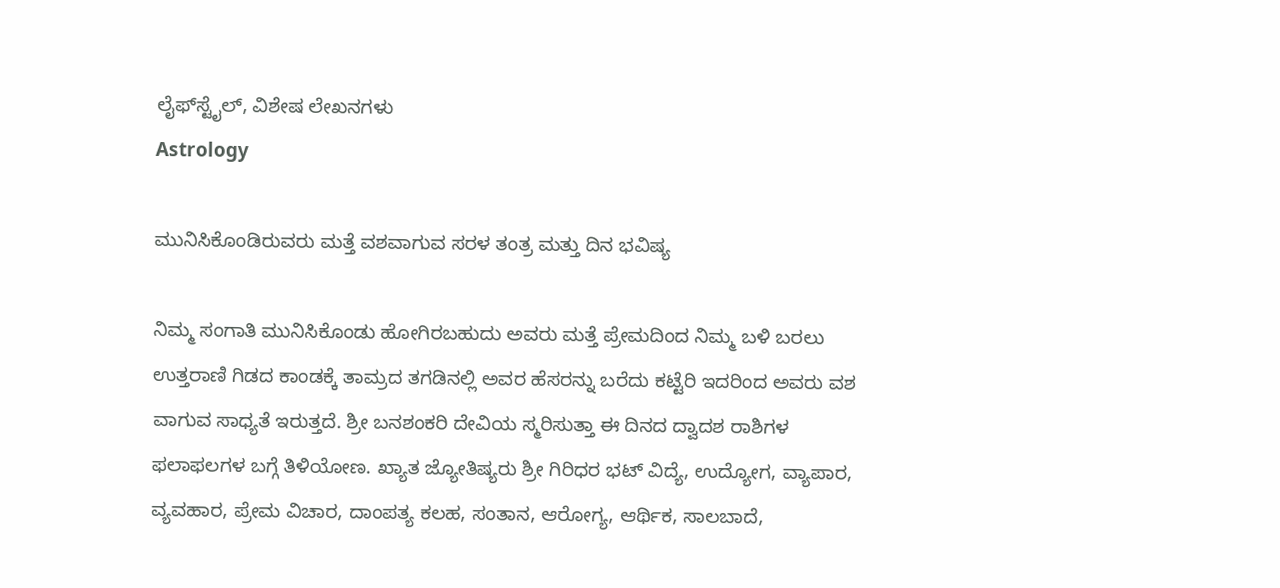ಲೈಫ್‍ಸ್ಟೈಲ್, ವಿಶೇಷ ಲೇಖನಗಳು
Astrology

ಮುನಿಸಿಕೊಂಡಿರುವರು ಮತ್ತೆ ವಶವಾಗುವ ಸರಳ ತಂತ್ರ ಮತ್ತು ದಿನ ಭವಿಷ್ಯ

ನಿಮ್ಮ ಸಂಗಾತಿ ಮುನಿಸಿಕೊಂಡು ಹೋಗಿರಬಹುದು ಅವರು ಮತ್ತೆ ಪ್ರೇಮದಿಂದ ನಿಮ್ಮ ಬಳಿ ಬರಲು ಉತ್ತರಾಣಿ ಗಿಡದ ಕಾಂಡಕ್ಕೆ ತಾಮ್ರದ ತಗಡಿನಲ್ಲಿ ಅವರ ಹೆಸರನ್ನು ಬರೆದು ಕಟ್ಟೆರಿ ಇದರಿಂದ ಅವರು ವಶ ವಾಗುವ ಸಾಧ್ಯತೆ ಇರುತ್ತದೆ. ಶ್ರೀ ಬನಶಂಕರಿ ದೇವಿಯ ಸ್ಮರಿಸುತ್ತಾ ಈ ದಿನದ ದ್ವಾದಶ ರಾಶಿಗಳ ಫಲಾಫಲಗಳ ಬಗ್ಗೆ ತಿಳಿಯೋಣ. ಖ್ಯಾತ ಜ್ಯೋತಿಷ್ಯರು ಶ್ರೀ ಗಿರಿಧರ ಭಟ್ ವಿದ್ಯೆ, ಉದ್ಯೋಗ, ವ್ಯಾಪಾರ, ವ್ಯವಹಾರ, ಪ್ರೇಮ ವಿಚಾರ, ದಾಂಪತ್ಯ ಕಲಹ, ಸಂತಾನ, ಆರೋಗ್ಯ, ಆರ್ಥಿಕ, ಸಾಲಬಾದೆ,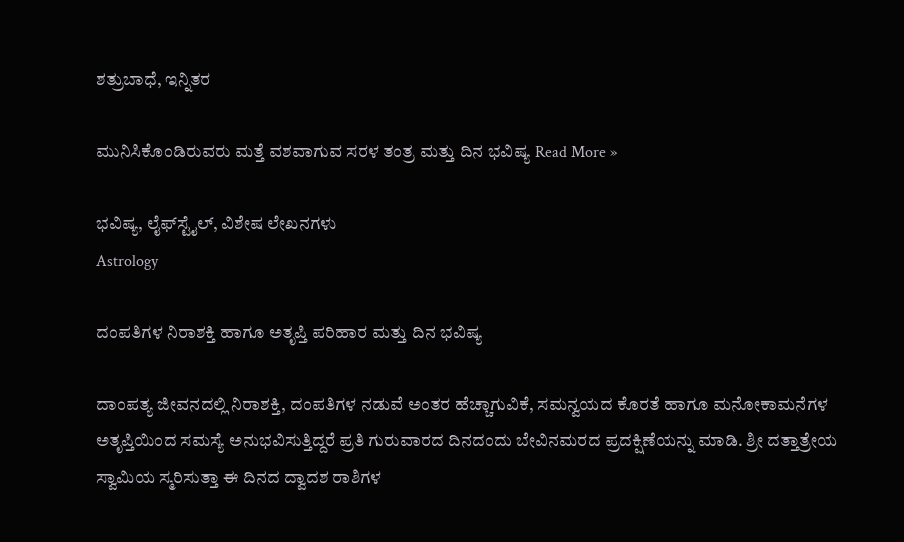ಶತ್ರುಬಾಧೆ, ಇನ್ನಿತರ

ಮುನಿಸಿಕೊಂಡಿರುವರು ಮತ್ತೆ ವಶವಾಗುವ ಸರಳ ತಂತ್ರ ಮತ್ತು ದಿನ ಭವಿಷ್ಯ Read More »

ಭವಿಷ್ಯ, ಲೈಫ್‍ಸ್ಟೈಲ್, ವಿಶೇಷ ಲೇಖನಗಳು
Astrology

ದಂಪತಿಗಳ ನಿರಾಶಕ್ತಿ ಹಾಗೂ ಅತೃಪ್ತಿ ಪರಿಹಾರ ಮತ್ತು ದಿನ ಭವಿಷ್ಯ

ದಾಂಪತ್ಯ ಜೀವನದಲ್ಲಿ ನಿರಾಶಕ್ತಿ, ದಂಪತಿಗಳ ನಡುವೆ ಅಂತರ ಹೆಚ್ಚಾಗುವಿಕೆ, ಸಮನ್ವಯದ ಕೊರತೆ ಹಾಗೂ ಮನೋಕಾಮನೆಗಳ ಅತೃಪ್ತಿಯಿಂದ ಸಮಸ್ಯೆ ಅನುಭವಿಸುತ್ತಿದ್ದರೆ ಪ್ರತಿ ಗುರುವಾರದ ದಿನದಂದು ಬೇವಿನಮರದ ಪ್ರದಕ್ಷಿಣೆಯನ್ನು ಮಾಡಿ. ಶ್ರೀ ದತ್ತಾತ್ರೇಯ ಸ್ವಾಮಿಯ ಸ್ಮರಿಸುತ್ತಾ ಈ ದಿನದ ದ್ವಾದಶ ರಾಶಿಗಳ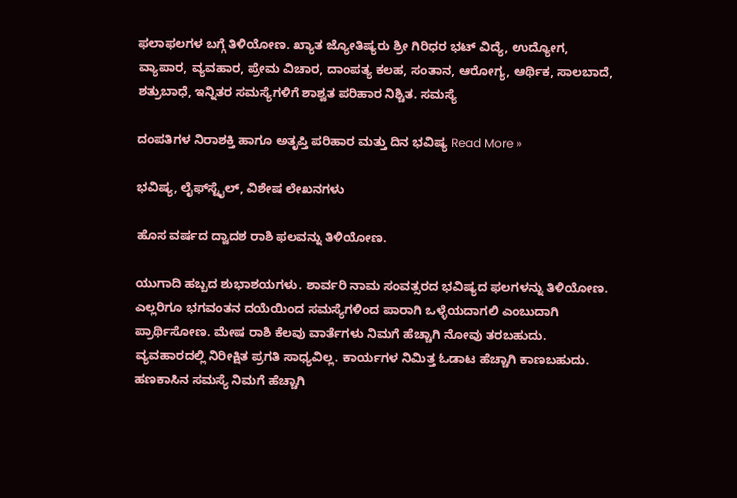ಫಲಾಫಲಗಳ ಬಗ್ಗೆ ತಿಳಿಯೋಣ. ಖ್ಯಾತ ಜ್ಯೋತಿಷ್ಯರು ಶ್ರೀ ಗಿರಿಧರ ಭಟ್ ವಿದ್ಯೆ, ಉದ್ಯೋಗ, ವ್ಯಾಪಾರ, ವ್ಯವಹಾರ, ಪ್ರೇಮ ವಿಚಾರ, ದಾಂಪತ್ಯ ಕಲಹ, ಸಂತಾನ, ಆರೋಗ್ಯ, ಆರ್ಥಿಕ, ಸಾಲಬಾದೆ, ಶತ್ರುಬಾಧೆ, ಇನ್ನಿತರ ಸಮಸ್ಯೆಗಳಿಗೆ ಶಾಶ್ವತ ಪರಿಹಾರ ನಿಶ್ಚಿತ. ಸಮಸ್ಯೆ

ದಂಪತಿಗಳ ನಿರಾಶಕ್ತಿ ಹಾಗೂ ಅತೃಪ್ತಿ ಪರಿಹಾರ ಮತ್ತು ದಿನ ಭವಿಷ್ಯ Read More »

ಭವಿಷ್ಯ, ಲೈಫ್‍ಸ್ಟೈಲ್, ವಿಶೇಷ ಲೇಖನಗಳು

ಹೊಸ ವರ್ಷದ ದ್ವಾದಶ ರಾಶಿ ಫಲವನ್ನು ತಿಳಿಯೋಣ.

ಯುಗಾದಿ ಹಬ್ಬದ ಶುಭಾಶಯಗಳು. ಶಾರ್ವರಿ ನಾಮ ಸಂವತ್ಸರದ ಭವಿಷ್ಯದ ಫಲಗಳನ್ನು ತಿಳಿಯೋಣ. ಎಲ್ಲರಿಗೂ ಭಗವಂತನ ದಯೆಯಿಂದ ಸಮಸ್ಯೆಗಳಿಂದ ಪಾರಾಗಿ ಒಳ್ಳೆಯದಾಗಲಿ ಎಂಬುದಾಗಿ ಪ್ರಾರ್ಥಿಸೋಣ. ಮೇಷ ರಾಶಿ ಕೆಲವು ವಾರ್ತೆಗಳು ನಿಮಗೆ ಹೆಚ್ಚಾಗಿ ನೋವು ತರಬಹುದು. ವ್ಯವಹಾರದಲ್ಲಿ ನಿರೀಕ್ಷಿತ ಪ್ರಗತಿ ಸಾಧ್ಯವಿಲ್ಲ. ಕಾರ್ಯಗಳ ನಿಮಿತ್ತ ಓಡಾಟ ಹೆಚ್ಚಾಗಿ ಕಾಣಬಹುದು. ಹಣಕಾಸಿನ ಸಮಸ್ಯೆ ನಿಮಗೆ ಹೆಚ್ಚಾಗಿ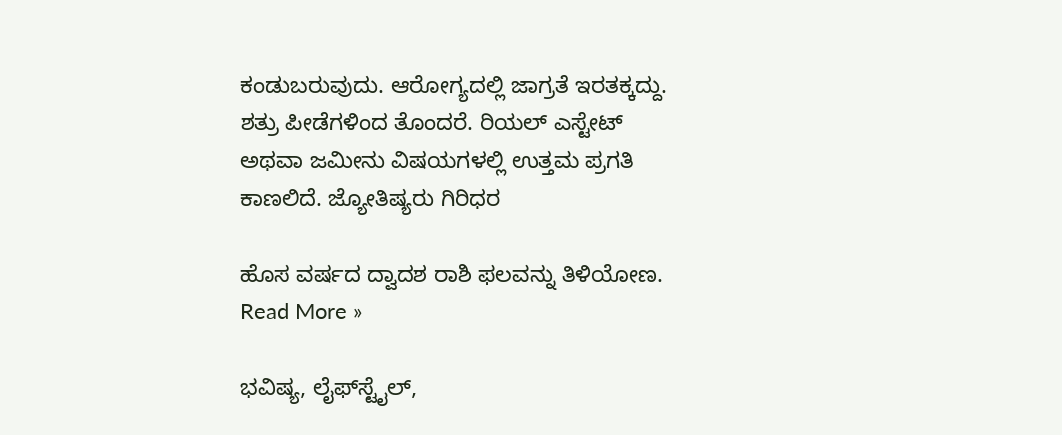ಕಂಡುಬರುವುದು. ಆರೋಗ್ಯದಲ್ಲಿ ಜಾಗ್ರತೆ ಇರತಕ್ಕದ್ದು. ಶತ್ರು ಪೀಡೆಗಳಿಂದ ತೊಂದರೆ. ರಿಯಲ್ ಎಸ್ಟೇಟ್ ಅಥವಾ ಜಮೀನು ವಿಷಯಗಳಲ್ಲಿ ಉತ್ತಮ ಪ್ರಗತಿ ಕಾಣಲಿದೆ. ಜ್ಯೋತಿಷ್ಯರು ಗಿರಿಧರ

ಹೊಸ ವರ್ಷದ ದ್ವಾದಶ ರಾಶಿ ಫಲವನ್ನು ತಿಳಿಯೋಣ. Read More »

ಭವಿಷ್ಯ, ಲೈಫ್‍ಸ್ಟೈಲ್,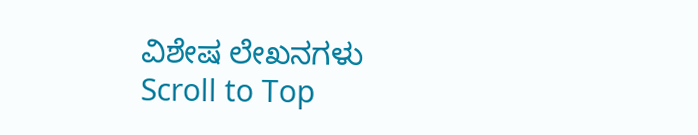ವಿಶೇಷ ಲೇಖನಗಳು
Scroll to Top